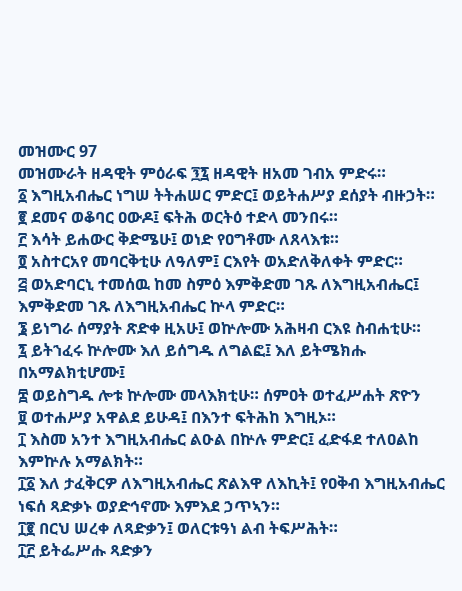መዝሙር 97
መዝሙራት ዘዳዊት ምዕራፍ ፺፯ ዘዳዊት ዘአመ ገብአ ምድሩ።
፩ እግዚአብሔር ነግሠ ትትሐሠር ምድር፤ ወይትሐሥያ ደሰያት ብዙኃት።
፪ ደመና ወቆባር ዐውዶ፤ ፍትሕ ወርትዕ ተድላ መንበሩ።
፫ እሳት ይሐውር ቅድሜሁ፤ ወነድ የዐግቶሙ ለጸላእቱ።
፬ አስተርአየ መባርቅቲሁ ለዓለም፤ ርእየት ወአድለቅለቀት ምድር።
፭ ወአድባርኒ ተመሰዉ ከመ ስምዕ እምቅድመ ገጹ ለእግዚአብሔር፤ እምቅድመ ገጹ ለእግዚአብሔር ኵላ ምድር።
፮ ይነግራ ሰማያት ጽድቀ ዚአሁ፤ ወኵሎሙ አሕዛብ ርእዩ ስብሐቲሁ።
፯ ይትኀፈሩ ኵሎሙ እለ ይሰግዱ ለግልፎ፤ እለ ይትሜክሑ በአማልክቲሆሙ፤
፰ ወይስግዱ ሎቱ ኵሎሙ መላእክቲሁ። ሰምዐት ወተፈሥሐት ጽዮን
፱ ወተሐሥያ አዋልደ ይሁዳ፤ በእንተ ፍትሕከ እግዚኦ።
፲ እስመ አንተ እግዚአብሔር ልዑል በኵሉ ምድር፤ ፈድፋደ ተለዐልከ እምኵሉ አማልክት።
፲፩ እለ ታፈቅርዎ ለእግዚአብሔር ጽልእዋ ለእኪት፤ የዐቅብ እግዚአብሔር ነፍሰ ጻድቃኑ ወያድኅኖሙ እምእደ ኃጥኣን።
፲፪ በርህ ሠረቀ ለጻድቃን፤ ወለርቱዓነ ልብ ትፍሥሕት።
፲፫ ይትፌሥሑ ጻድቃን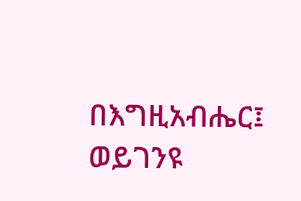በእግዚአብሔር፤ ወይገንዩ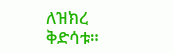ለዝክረ ቅድሳቱ።